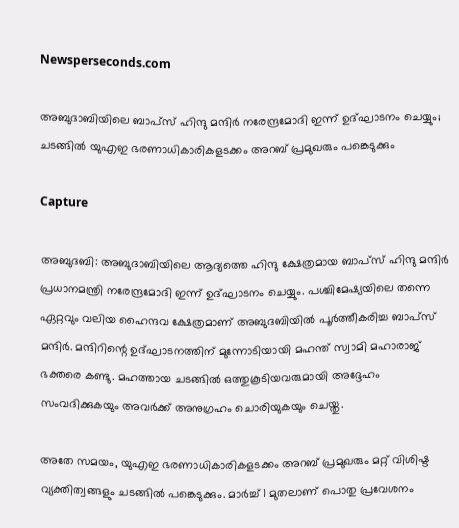Newsperseconds.com

അബുദാബിയിലെ ബാപ്‌സ് ഹിന്ദു മന്ദിര്‍ നരേന്ദ്രമോദി ഇന്ന് ഉദ്ഘാടനം ചെയ്യും; ചടങ്ങില്‍ യുഎഇ ഭരണാധികാരികളടക്കം അറബ് പ്രമുഖരും പങ്കെടുക്കും

Capture

അബുദബി: അബുദാബിയിലെ ആദ്യത്തെ ഹിന്ദു ക്ഷേത്രമായ ബാപ്‌സ് ഹിന്ദു മന്ദിര്‍ പ്രധാനമന്ത്രി നരേന്ദ്രമോദി ഇന്ന് ഉദ്ഘാടനം ചെയ്യും. പശ്ചിമേഷ്യയിലെ തന്നെ ഏറ്റവും വലിയ ഹൈന്ദവ ക്ഷേത്രമാണ് അബുദബിയില്‍ പൂര്‍ത്തീകരിച്ച ബാപ്‌സ് മന്ദിര്‍. മന്ദിറിന്റെ ഉദ്ഘാടനത്തിന് മുന്നോടിയായി മഹന്ത് സ്വാമി മഹാരാജ് ഭക്തരെ കണ്ടു. മഹത്തായ ചടങ്ങില്‍ ഒത്തുകൂടിയവരുമായി അദ്ദേഹം സംവദിക്കുകയും അവര്‍ക്ക് അനുഗ്രഹം ചൊരിയുകയും ചെയ്തു.

അതേ സമയം, യുഎഇ ഭരണാധികാരികളടക്കം അറബ് പ്രമുഖരും മറ്റ് വിശിഷ്ട വ്യക്തിത്വങ്ങളും ചടങ്ങില്‍ പങ്കെടുക്കും. മാര്‍ച്ച് 1 മുതലാണ് പൊതു പ്രവേശനം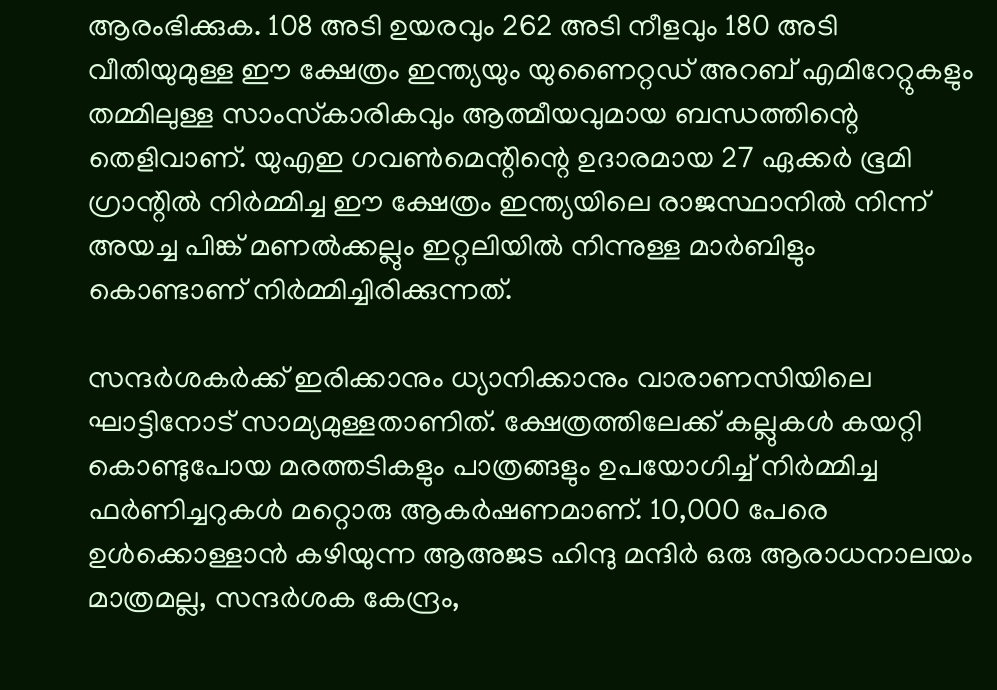ആരംഭിക്കുക. 108 അടി ഉയരവും 262 അടി നീളവും 180 അടി വീതിയുമുള്ള ഈ ക്ഷേത്രം ഇന്ത്യയും യുണൈറ്റഡ് അറബ് എമിറേറ്റുകളും തമ്മിലുള്ള സാംസ്‌കാരികവും ആത്മീയവുമായ ബന്ധത്തിന്റെ തെളിവാണ്. യുഎഇ ഗവണ്‍മെന്റിന്റെ ഉദാരമായ 27 ഏക്കര്‍ ഭൂമി ഗ്രാന്റില്‍ നിര്‍മ്മിച്ച ഈ ക്ഷേത്രം ഇന്ത്യയിലെ രാജസ്ഥാനില്‍ നിന്ന് അയച്ച പിങ്ക് മണല്‍ക്കല്ലും ഇറ്റലിയില്‍ നിന്നുള്ള മാര്‍ബിളും കൊണ്ടാണ് നിര്‍മ്മിച്ചിരിക്കുന്നത്.

സന്ദര്‍ശകര്‍ക്ക് ഇരിക്കാനും ധ്യാനിക്കാനും വാരാണസിയിലെ ഘാട്ടിനോട് സാമ്യമുള്ളതാണിത്. ക്ഷേത്രത്തിലേക്ക് കല്ലുകള്‍ കയറ്റി കൊണ്ടുപോയ മരത്തടികളും പാത്രങ്ങളും ഉപയോഗിച്ച് നിര്‍മ്മിച്ച ഫര്‍ണിച്ചറുകള്‍ മറ്റൊരു ആകര്‍ഷണമാണ്. 10,000 പേരെ ഉള്‍ക്കൊള്ളാന്‍ കഴിയുന്ന ആഅജട ഹിന്ദു മന്ദിര്‍ ഒരു ആരാധനാലയം മാത്രമല്ല, സന്ദര്‍ശക കേന്ദ്രം,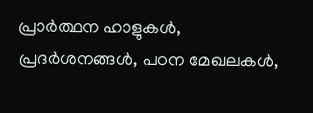പ്രാര്‍ത്ഥന ഹാളുകള്‍, പ്രദര്‍ശനങ്ങള്‍, പഠന മേഖലകള്‍,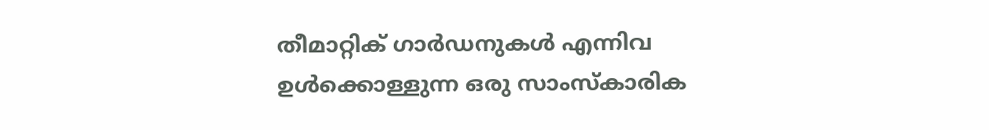തീമാറ്റിക് ഗാര്‍ഡനുകള്‍ എന്നിവ ഉള്‍ക്കൊള്ളുന്ന ഒരു സാംസ്‌കാരിക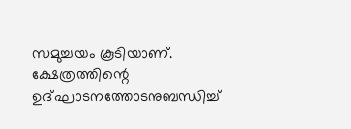സമുച്ചയം കൂടിയാണ്. ക്ഷേത്രത്തിന്റെ ഉദ്ഘാടനത്തോടനുബന്ധിച്ച്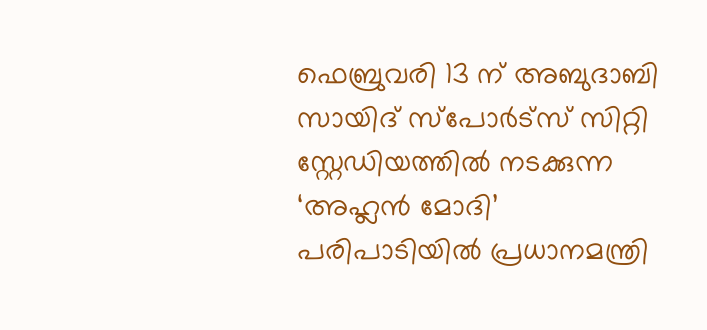ഫെബ്രുവരി 13 ന് അബുദാബി സായിദ് സ്‌പോര്‍ട്‌സ് സിറ്റി സ്റ്റേഡിയത്തില്‍ നടക്കുന്ന ‘അഹ്ലന്‍ മോദി’ പരിപാടിയില്‍ പ്രധാനമന്ത്രി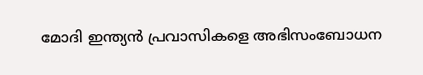മോദി ഇന്ത്യന്‍ പ്രവാസികളെ അഭിസംബോധന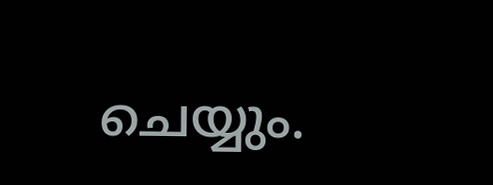ചെയ്യും.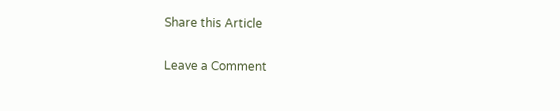Share this Article

Leave a Comment